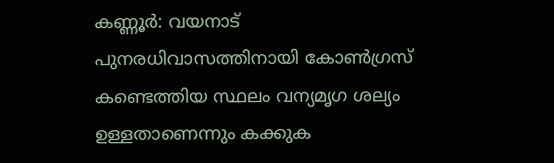കണ്ണൂർ: വയനാട് പുനരധിവാസത്തിനായി കോൺഗ്രസ് കണ്ടെത്തിയ സ്ഥലം വന്യമൃഗ ശല്യം ഉള്ളതാണെന്നും കക്കുക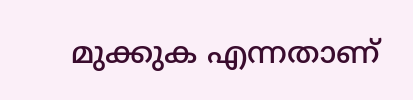മുക്കുക എന്നതാണ്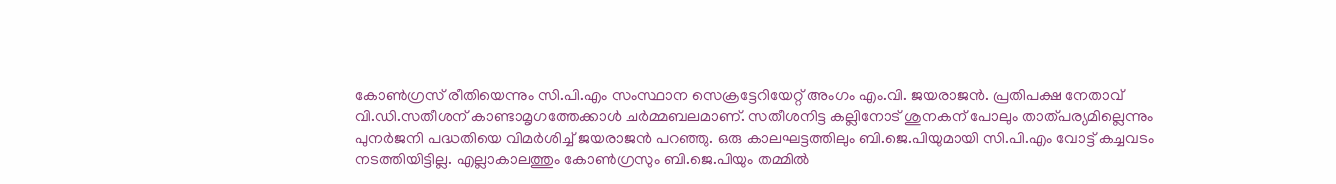കോൺഗ്രസ് രീതിയെന്നും സി.പി.എം സംസ്ഥാന സെക്രട്ടേറിയേറ്റ് അംഗം എം.വി. ജയരാജൻ. പ്രതിപക്ഷ നേതാവ് വി.ഡി.സതീശന് കാണ്ടാമൃഗത്തേക്കാൾ ചർമ്മബലമാണ്. സതീശനിട്ട കല്ലിനോട് ശുനകന് പോലും താത്പര്യമില്ലെന്നും പുനർജനി പദ്ധതിയെ വിമർശിച്ച് ജയരാജൻ പറഞ്ഞു. ഒരു കാലഘട്ടത്തിലും ബി.ജെ.പിയുമായി സി.പി.എം വോട്ട് കച്ചവടം നടത്തിയിട്ടില്ല. എല്ലാകാലത്തും കോൺഗ്രസും ബി.ജെ.പിയും തമ്മിൽ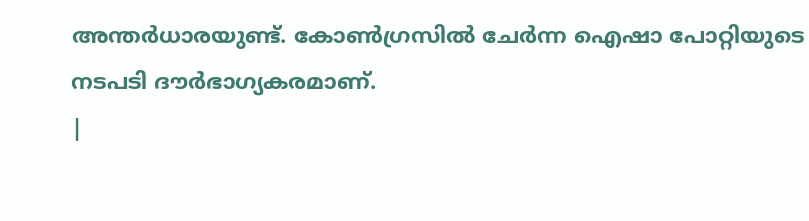അന്തർധാരയുണ്ട്. കോൺഗ്രസിൽ ചേർന്ന ഐഷാ പോറ്റിയുടെ നടപടി ദൗർഭാഗ്യകരമാണ്.
|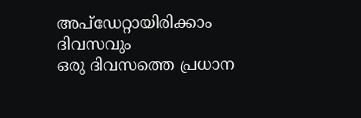അപ്ഡേറ്റായിരിക്കാം ദിവസവും
ഒരു ദിവസത്തെ പ്രധാന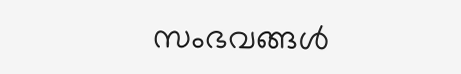സംഭവങ്ങൾ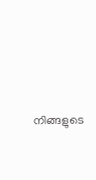നിങ്ങളുടെ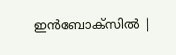ഇൻബോക്സിൽ |